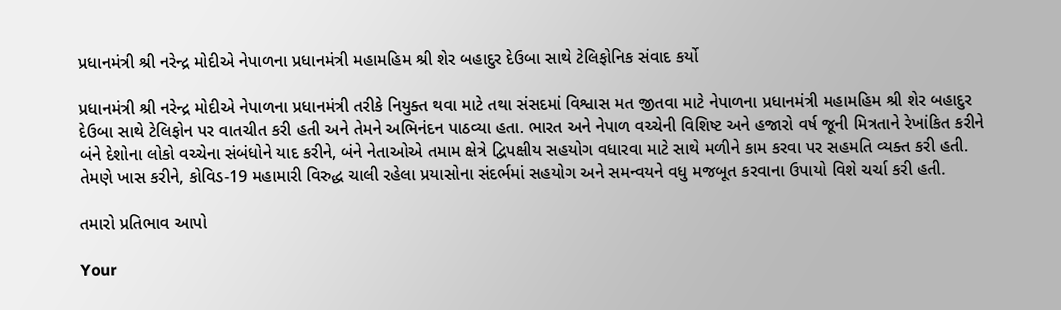પ્રધાનમંત્રી શ્રી નરેન્દ્ર મોદીએ નેપાળના પ્રધાનમંત્રી મહામહિમ શ્રી શેર બહાદુર દેઉબા સાથે ટેલિફોનિક સંવાદ કર્યો

પ્રધાનમંત્રી શ્રી નરેન્દ્ર મોદીએ નેપાળના પ્રધાનમંત્રી તરીકે નિયુક્ત થવા માટે તથા સંસદમાં વિશ્વાસ મત જીતવા માટે નેપાળના પ્રધાનમંત્રી મહામહિમ શ્રી શેર બહાદુર દેઉબા સાથે ટેલિફોન પર વાતચીત કરી હતી અને તેમને અભિનંદન પાઠવ્યા હતા. ભારત અને નેપાળ વચ્ચેની વિશિષ્ટ અને હજારો વર્ષ જૂની મિત્રતાને રેખાંકિત કરીને બંને દેશોના લોકો વચ્ચેના સંબંધોને યાદ કરીને, બંને નેતાઓએ તમામ ક્ષેત્રે દ્વિપક્ષીય સહયોગ વધારવા માટે સાથે મળીને કામ કરવા પર સહમતિ વ્યક્ત કરી હતી. તેમણે ખાસ કરીને, કોવિડ-19 મહામારી વિરુદ્ધ ચાલી રહેલા પ્રયાસોના સંદર્ભમાં સહયોગ અને સમન્વયને વધુ મજબૂત કરવાના ઉપાયો વિશે ચર્ચા કરી હતી.

તમારો પ્રતિભાવ આપો

Your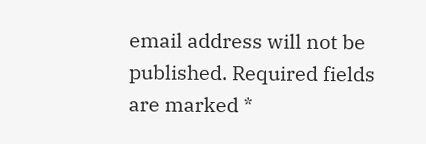email address will not be published. Required fields are marked *